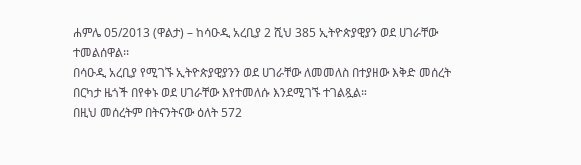ሐምሌ 05/2013 (ዋልታ) – ከሳዑዲ አረቢያ 2 ሺህ 385 ኢትዮጵያዊያን ወደ ሀገራቸው ተመልሰዋል፡፡
በሳዑዲ አረቢያ የሚገኙ ኢትዮጵያዊያንን ወደ ሀገራቸው ለመመለስ በተያዘው እቅድ መሰረት በርካታ ዜጎች በየቀኑ ወደ ሀገራቸው እየተመለሱ እንደሚገኙ ተገልጿል።
በዚህ መሰረትም በትናንትናው ዕለት 572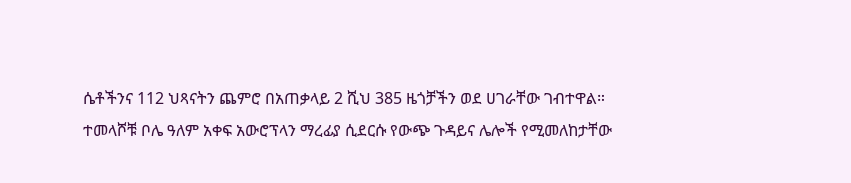ሴቶችንና 112 ህጻናትን ጨምሮ በአጠቃላይ 2 ሺህ 385 ዜጎቻችን ወደ ሀገራቸው ገብተዋል።
ተመላሾቹ ቦሌ ዓለም አቀፍ አውሮፕላን ማረፊያ ሲደርሱ የውጭ ጉዳይና ሌሎች የሚመለከታቸው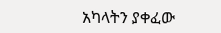አካላትን ያቀፈው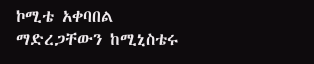ኮሚቴ አቀባበል ማድረጋቸውን ከሚኒስቴሩ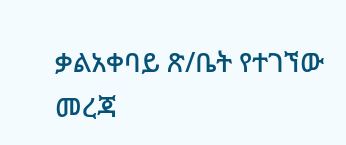ቃልአቀባይ ጽ/ቤት የተገኘው መረጃ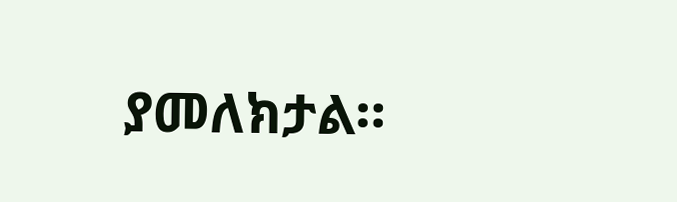ያመለክታል።